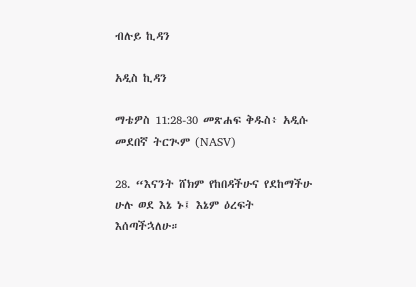ብሉይ ኪዳን

አዲስ ኪዳን

ማቴዎስ 11:28-30 መጽሐፍ ቅዱስ፥ አዲሱ መደበኛ ትርጒም (NASV)

28. “እናንት ሸክም የከበዳችሁና የደከማችሁ ሁሉ ወደ እኔ ኑ፤ እኔም ዕረፍት እሰጣችኋለሁ።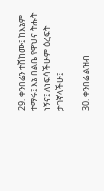29. ቀንበሬን ተሸከሙ፤ ከእኔም ተማሩ፤ እኔ በልቤ የዋህና ትሑት ነኝና፤ ለነፍሳችሁም ዕረፍት ታገኛላችሁ፤

30. ቀንበሬ ልዝብ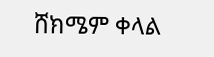ሸክሜም ቀላል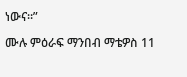ነውና።”

ሙሉ ምዕራፍ ማንበብ ማቴዎስ 11